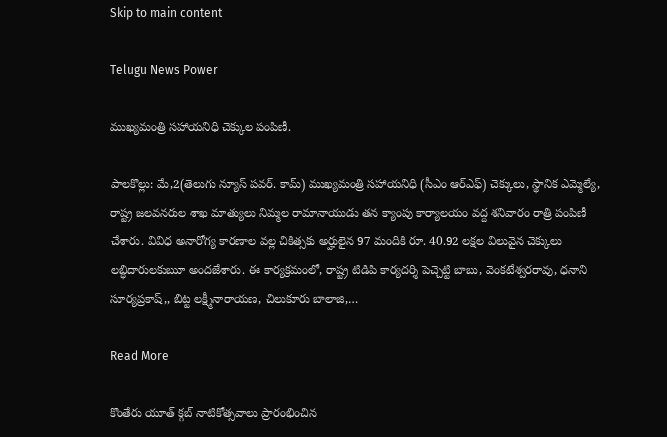Skip to main content

Telugu News Power

ముఖ్యమంత్రి సహాయనిధి చెక్కుల పంపిణీ.

పాలకొల్లు: మే,2(తెలుగు న్యూస్ పవర్. కామ్) ముఖ్యమంత్రి సహాయనిధి (సీఎం ఆర్ఎఫ్) చెక్కులు, స్థానిక ఎమ్మెల్యే, రాష్ట్ర జలవనరుల శాఖ మాత్యులు నిమ్మల రామానాయుడు తన క్యాంపు కార్యాలయం వద్ద శనివారం రాత్రి పంపిణీ చేశారు. వివిధ అనారోగ్య కారణాల వల్ల చికిత్సకు అర్హులైన 97 మందికి రూ. 40.92 లక్షల విలువైన చెక్కులు లబ్ధిదారులకుౠ అందజేశారు. ఈ కార్యక్రమంలో, రాష్ట్ర టిడిపి కార్యదర్శి పెచ్చెట్టి బాబు, వెంకటేశ్వరరావు, ధనాని సూర్యప్రకాష్,, బిట్ట లక్ష్మీనారాయణ, చిలుకూరు బాలాజి,…

Read More

కొంతేరు యూత్ క్గబ్ నాటికోత్సవాలు ప్రారంభించిన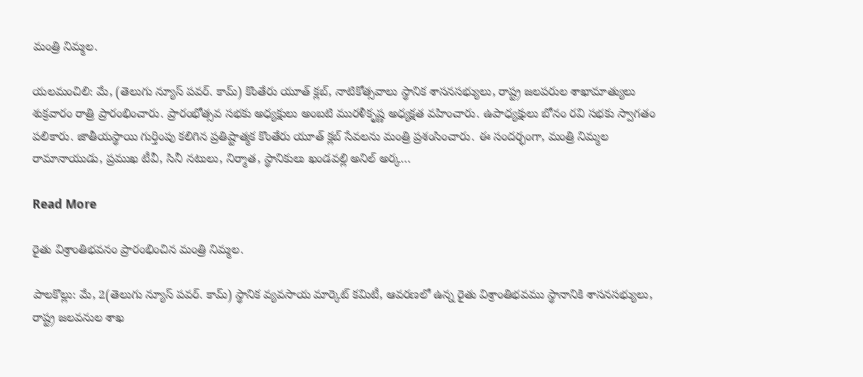మంత్రి నిమ్మల.

యలమంచిలి: మే, (తెలుగు న్యూస్ పవర్. కామ్) కొంతేరు యూత్ క్లబ్, నాటికోత్సవాలు స్థానిక శాసనసభ్యులు, రాష్ట్ర జలపరుల శాఖామాత్యులు శుక్రవారం రాత్రి ప్రారంభించారు. ప్రారంభోత్సవ సభకు అధ్యక్షులు అంబటి మురళీకృష్ణ అధ్యక్షత వహించారు. ఉపాధ్యక్షులు బోనం రవి సభకు స్వాగతం పలికారు. జాతీయస్థాయి గుర్తింపు కలిగిన ప్రతిష్టాత్మక కొంతేరు యూత్ క్లబ్ సేవలను మంత్రి ప్రశంసించారు. ఈ సందర్భంగా, మంత్రి నిమ్మల రామానాయుడు, ప్రముఖ టీవీ, సినీ నటులు, నిర్మాత, స్థానికులు ఖండవల్లి అనిల్ అర్క…

Read More

రైతు విశ్రాంతిభవనం ప్రారంభించిన మంత్రి నిమ్మల.

పాలకొల్లు: మే, 2(తెలుగు న్యూస్ పవర్. కామ్) స్థానిక వ్యవసాయ మార్కెట్ కమిటీ, ఆవరణలో ఉన్న రైతు విశ్రాంతిభవము స్థానానికి శాసనసభ్యులు, రాష్ట్ర జలవనుల శాఖ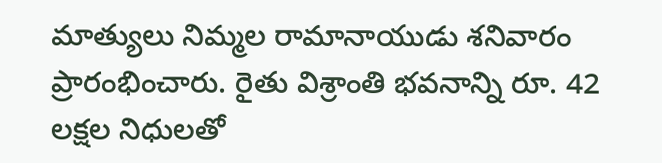మాత్యులు నిమ్మల రామానాయుడు శనివారం ప్రారంభించారు. రైతు విశ్రాంతి భవనాన్ని రూ. 42 లక్షల నిధులతో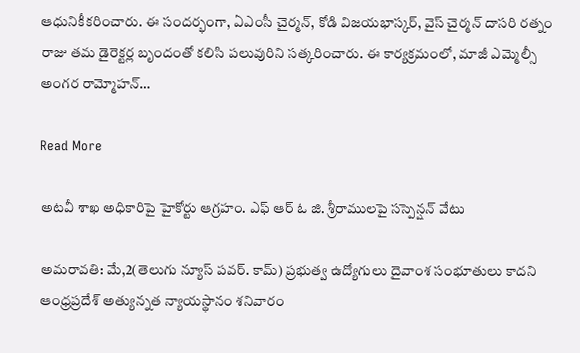ఆధునికీకరించారు. ఈ సందర్భంగా, ఏఎంసీ చైర్మన్, కోడి విజయభాస్కర్, వైస్ చైర్మన్ దాసరి రత్నం రాజు తమ డైరెక్టర్ల బృందంతో కలిసి పలువురిని సత్కరించారు. ఈ కార్యక్రమంలో, మాజీ ఎమ్మెల్సీ అంగర రామ్మోహన్…

Read More

అటవీ శాఖ అధికారిపై హైకోర్టు ఆగ్రహం. ఎఫ్ ఆర్ ఓ జి. శ్రీరాములపై సస్పెన్షన్ వేటు

అమరావతి: మే,2(తెలుగు న్యూస్ పవర్. కామ్) ప్రభుత్వ ఉద్యోగులు దైవాంశ సంభూతులు కాదని ఆంధ్రప్రదేశ్ అత్యున్నత న్యాయస్థానం శనివారం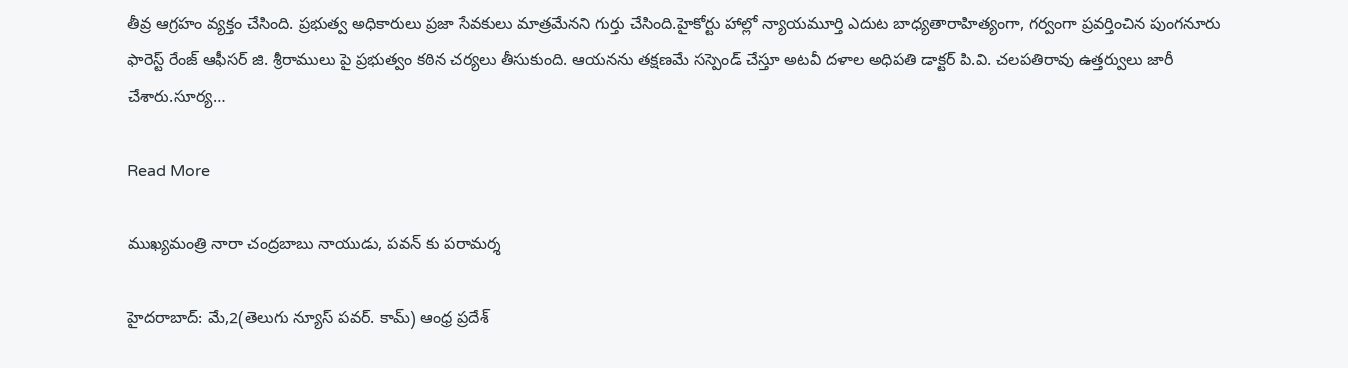తీవ్ర ఆగ్రహం వ్యక్తం చేసింది. ప్రభుత్వ అధికారులు ప్రజా సేవకులు మాత్రమేనని గుర్తు చేసింది.హైకోర్టు హాల్లో న్యాయమూర్తి ఎదుట బాధ్యతారాహిత్యంగా, గర్వంగా ప్రవర్తించిన పుంగనూరు ఫారెస్ట్ రేంజ్ ఆఫీసర్ జి. శ్రీరాములు పై ప్రభుత్వం కఠిన చర్యలు తీసుకుంది. ఆయనను తక్షణమే సస్పెండ్ చేస్తూ అటవీ దళాల అధిపతి డాక్టర్ పి.వి. చలపతిరావు ఉత్తర్వులు జారీ చేశారు.సూర్య…

Read More

ముఖ్యమంత్రి నారా చంద్రబాబు నాయుడు, పవన్ కు పరామర్శ

హైదరాబాద్: మే,2(తెలుగు న్యూస్ పవర్. కామ్) ఆంధ్ర ప్రదేశ్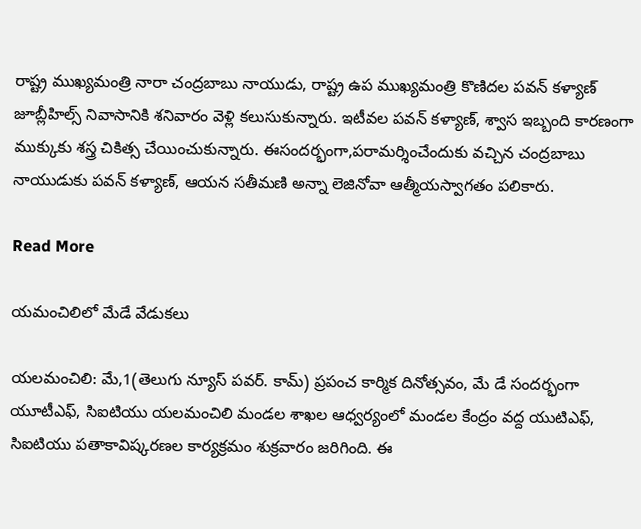రాష్ట్ర ముఖ్యమంత్రి నారా చంద్రబాబు నాయుడు, రాష్ట్ర ఉప ముఖ్యమంత్రి కొణిదల పవన్ కళ్యాణ్ జూబ్లీహిల్స్ నివాసానికి శనివారం వెళ్లి కలుసుకున్నారు. ఇటీవల పవన్ కళ్యాణ్, శ్వాస ఇబ్బంది కారణంగా ముక్కుకు శస్త్ర చికిత్స చేయించుకున్నారు. ఈసందర్భంగా,పరామర్శించేందుకు వచ్చిన చంద్రబాబు నాయుడుకు పవన్ కళ్యాణ్, ఆయన సతీమణి అన్నా లెజినోవా ఆత్మీయస్వాగతం పలికారు.

Read More

యమంచిలిలో మేడే వేడుకలు

యలమంచిలి: మే,1(తెలుగు న్యూస్ పవర్. కామ్) ప్రపంచ కార్మిక దినోత్సవం, మే డే సందర్భంగా యూటీఎఫ్, సిఐటియు యలమంచిలి మండల శాఖల ఆధ్వర్యంలో మండల కేంద్రం వద్ద యుటిఎఫ్, సిఐటియు పతాకావిష్కరణల కార్యక్రమం శుక్రవారం జరిగింది. ఈ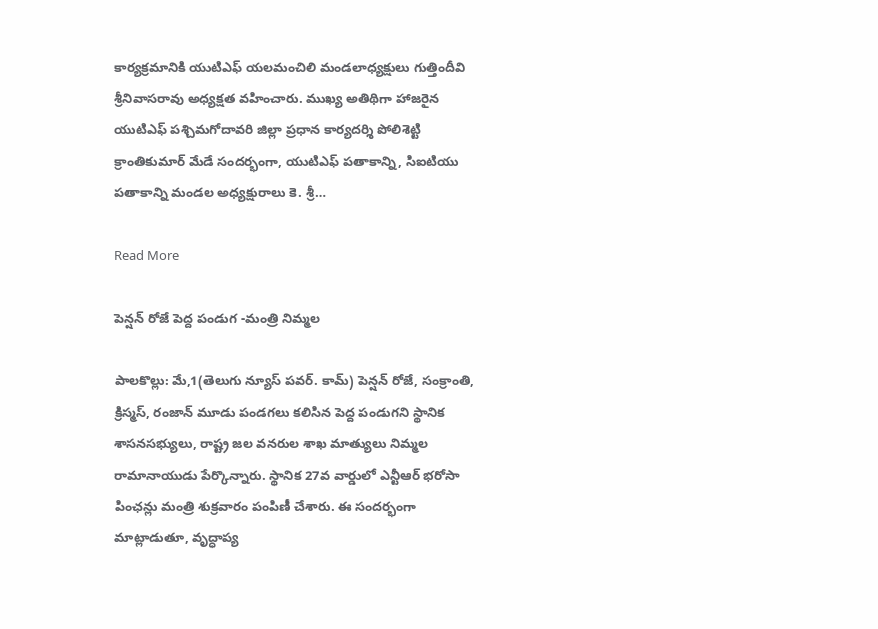కార్యక్రమానికి యుటిఎఫ్ యలమంచిలి మండలాధ్యక్షులు గుత్తిందీవి శ్రీనివాసరావు అధ్యక్షత వహించారు. ముఖ్య అతిథిగా హాజరైన యుటిఎఫ్ పశ్చిమగోదావరి జిల్లా ప్రధాన కార్యదర్శి పోలిశెట్టి క్రాంతికుమార్ మేడే సందర్భంగా, యుటిఎఫ్ పతాకాన్ని, సిఐటియు పతాకాన్ని మండల అధ్యక్షురాలు కె. శ్రీ…

Read More

పెన్షన్ రోజే పెద్ద పండుగ -మంత్రి నిమ్మల

పాలకొల్లు: మే,1(తెలుగు న్యూస్ పవర్. కామ్) పెన్షన్ రోజే, సంక్రాంతి, క్రిస్మస్, రంజాన్ మూడు పండగలు కలిసిన పెద్ద పండుగని స్థానిక శాసనసభ్యులు, రాష్ట్ర జల వనరుల శాఖ మాత్యులు నిమ్మల రామానాయుడు పేర్కొన్నారు. స్థానిక 27వ వార్డులో ఎన్టీఆర్ భరోసా పింఛన్లు మంత్రి శుక్రవారం పంపిణీ చేశారు. ఈ సందర్భంగా మాట్లాడుతూ, వృద్ధాప్య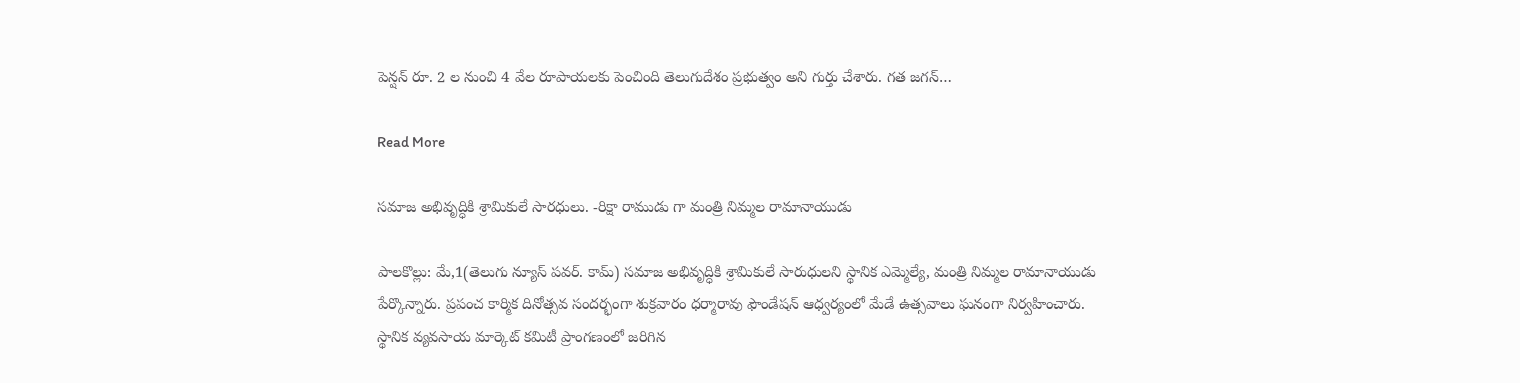పెన్షన్ రూ. 2 ల నుంచి 4 వేల రూపాయలకు పెంచింది తెలుగుదేశం ప్రభుత్వం అని గుర్తు చేశారు. గత జగన్…

Read More

సమాజ అభివృద్ధికి శ్రామికులే సారధులు. -రిక్షా రాముడు గా మంత్రి నిమ్మల రామానాయుడు

పాలకొల్లు: మే,1(తెలుగు న్యూస్ పవర్. కామ్) సమాజ అభివృద్ధికి శ్రామికులే సారుధులని స్థానిక ఎమ్మెల్యే, మంత్రి నిమ్మల రామానాయుడు పేర్కొన్నారు. ప్రపంచ కార్మిక దినోత్సవ సందర్భంగా శుక్రవారం ధర్మారావు ఫౌండేషన్ ఆధ్వర్యంలో మేడే ఉత్సవాలు ఘనంగా నిర్వహించారు. స్థానిక వ్యవసాయ మార్కెట్ కమిటీ ప్రాంగణంలో జరిగిన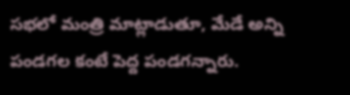సభలో మంత్రి మాట్లాడుతూ, మేడే అన్ని పండగల కంటే పెద్ద పండగన్నారు.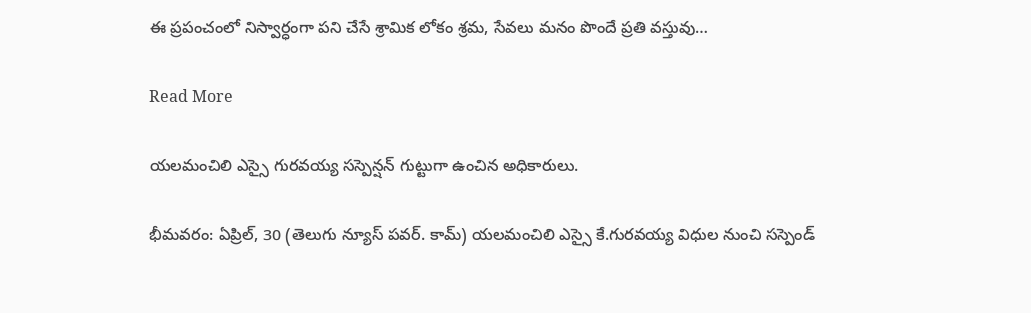ఈ ప్రపంచంలో నిస్వార్ధంగా పని చేసే శ్రామిక లోకం శ్రమ, సేవలు మనం పొందే ప్రతి వస్తువు…

Read More

యలమంచిలి ఎస్సై గురవయ్య సస్పెన్షన్ గుట్టుగా ఉంచిన అధికారులు.

భీమవరం: ఏప్రిల్, 30 (తెలుగు న్యూస్ పవర్. కామ్) యలమంచిలి ఎస్సై కే.గురవయ్య విధుల నుంచి సస్పెండ్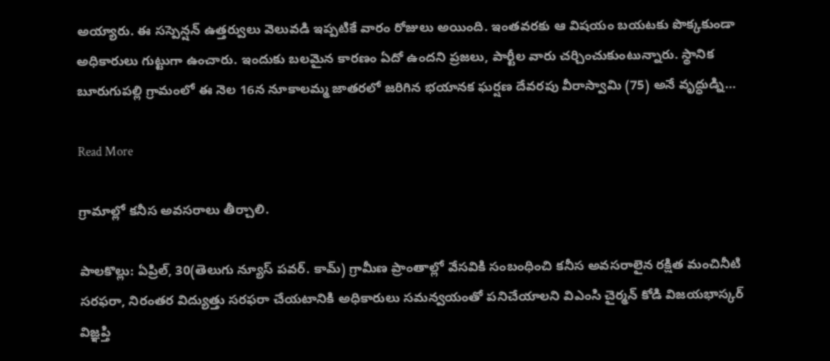అయ్యారు. ఈ సస్పెన్షన్ ఉత్తర్వులు వెలువడి ఇప్పటికే వారం రోజులు అయింది. ఇంతవరకు ఆ విషయం బయటకు పొక్కకుండా అధికారులు గుట్టుగా ఉంచారు. ఇందుకు బలమైన కారణం ఏదో ఉందని ప్రజలు, పార్టీల వారు చర్చించుకుంటున్నారు. స్థానిక బూరుగుపల్లి గ్రామంలో ఈ నెల 16న నూకాలమ్మ జాతరలో జరిగిన భయానక ఘర్షణ దేవరపు వీరాస్వామి (75) అనే వృద్ధుడ్ని…

Read More

గ్రామాల్లో కనీస అవసరాలు తీర్చాలి.

పాలకొల్లు: ఏప్రిల్, 30(తెలుగు న్యూస్ పవర్. కామ్) గ్రామీణ ప్రాంతాల్లో వేసవికి సంబంధించి కనీస అవసరాలైన రక్షిత మంచినీటి సరఫరా, నిరంతర విద్యుత్తు సరఫరా చేయటానికి అధికారులు సమన్వయంతో పనిచేయాలని విఎంసి చైర్మన్ కోడి విజయభాస్కర్ విజ్ఞప్తి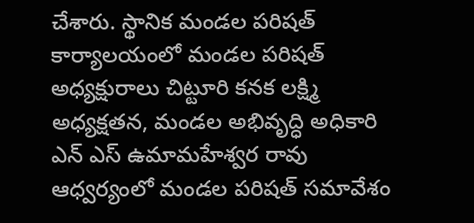చేశారు. స్థానిక మండల పరిషత్ కార్యాలయంలో మండల పరిషత్ అధ్యక్షురాలు చిట్టూరి కనక లక్ష్మి అధ్యక్షతన, మండల అభివృద్ధి అధికారి ఎన్ ఎస్ ఉమామహేశ్వర రావు ఆధ్వర్యంలో మండల పరిషత్ సమావేశం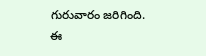గురువారం జరిగింది. ఈ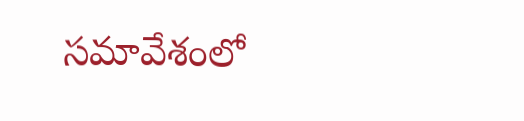సమావేశంలో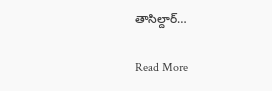తాసిల్దార్…

Read More